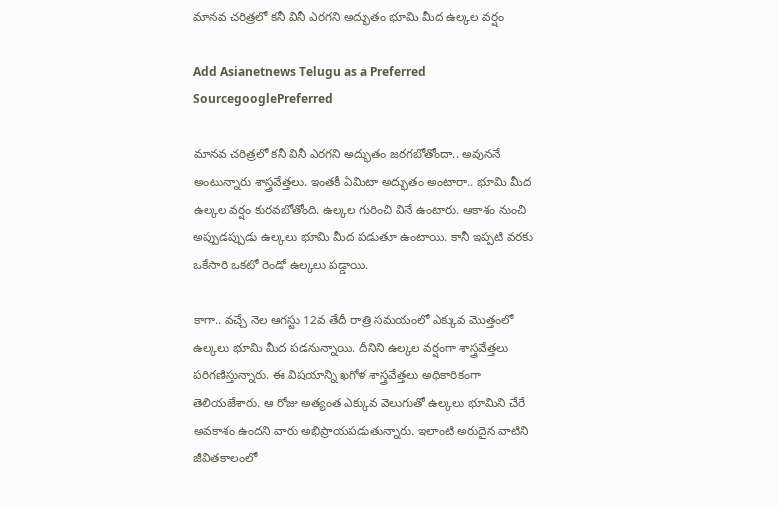మానవ చరిత్రలో కనీ వినీ ఎరగని అద్భుతం భూమి మీద ఉల్కల వర్షం

Add Asianetnews Telugu as a Preferred SourcegooglePreferred

మానవ చరిత్రలో కనీ వినీ ఎరగని అద్భుతం జరగబోతోందా.. అవుననే అంటున్నారు శాస్త్రవేత్తలు. ఇంతకీ ఏమిటా అద్భుతం అంటారా.. భూమి మీద ఉల్కల వర్షం కురవబోతోంది. ఉల్కల గురించి వినే ఉంటారు. ఆకాశం నుంచి అప్పుడప్పుడు ఉల్కలు భూమి మీద పడుతూ ఉంటాయి. కానీ ఇప్పటి వరకు ఒకేసారి ఒకటో రెండో ఉల్కలు పడ్డాయి.

కాగా.. వచ్చే నెల ఆగస్టు 12వ తేదీ రాత్రి సమయంలో ఎక్కువ మొత్తంలో ఉల్కలు భూమి మీద పడనున్నాయి. దీనిని ఉల్కల వర్షంగా శాస్త్రవేత్తలు పరిగణిస్తున్నారు. ఈ విషయాన్ని ఖగోళ శాస్త్రవేత్తలు అధికారికంగా తెలియజేశారు. ఆ రోజు అత్యంత ఎక్కువ వెలుగుతో ఉల్కలు భూమిని చేరే అవకాశం ఉందని వారు అభిప్రాయపడుతున్నారు. ఇలాంటి అరుదైన వాటిని జీవితకాలంలో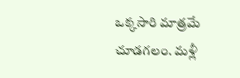ఒక్కసారి మాత్రమే చూడగలం. మళ్లీ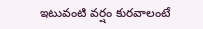ఇటువంటి వర్షం కురవాలంటే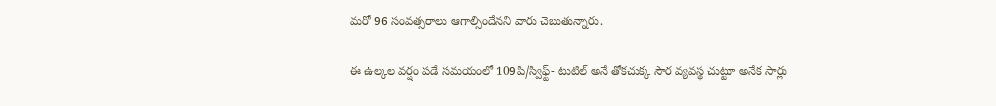మరో 96 సంవత్సరాలు ఆగాల్సిందేనని వారు చెబుతున్నారు.

ఈ ఉల్కల వర్షం పడే సమయంలో 109పి/స్విఫ్ట్- టుటిల్ అనే తోకచుక్క సౌర వ్యవస్థ చుట్టూ అనేక సార్లు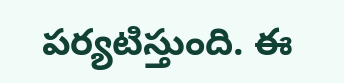పర్యటిస్తుంది. ఈ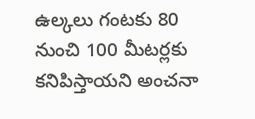ఉల్కలు గంటకు 80 నుంచి 100 మీటర్లకు కనిపిస్తాయని అంచనా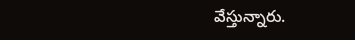వేస్తున్నారు.